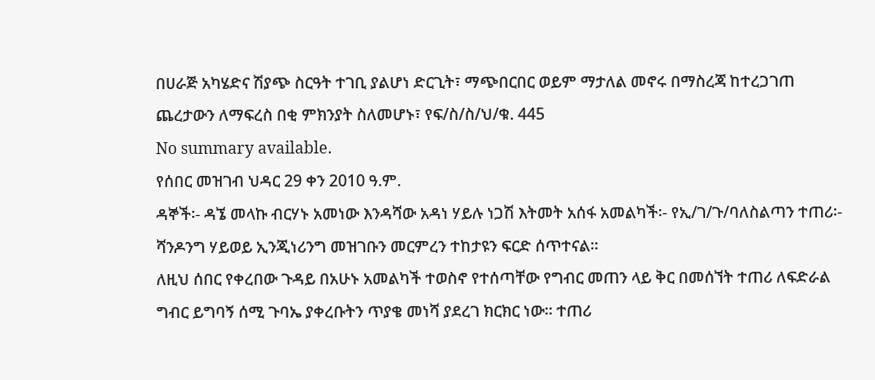በሀራጅ አካሄድና ሽያጭ ስርዓት ተገቢ ያልሆነ ድርጊት፣ ማጭበርበር ወይም ማታለል መኖሩ በማስረጃ ከተረጋገጠ ጨረታውን ለማፍረስ በቂ ምክንያት ስለመሆኑ፣ የፍ/ስ/ስ/ህ/ቁ. 445
No summary available.
የሰበር መዝገብ ህዳር 29 ቀን 2010 ዓ.ም.
ዳኞች፡- ዳኜ መላኩ ብርሃኑ አመነው እንዳሻው አዳነ ሃይሉ ነጋሽ እትመት አሰፋ አመልካች፡- የኢ/ገ/ጉ/ባለስልጣን ተጠሪ፡- ሻንዶንግ ሃይወይ ኢንጂነሪንግ መዝገቡን መርምረን ተከታዩን ፍርድ ሰጥተናል።
ለዚህ ሰበር የቀረበው ጉዳይ በአሁኑ አመልካች ተወስኖ የተሰጣቸው የግብር መጠን ላይ ቅር በመሰኘት ተጠሪ ለፍድራል ግብር ይግባኝ ሰሚ ጉባኤ ያቀረቡትን ጥያቄ መነሻ ያደረገ ክርክር ነው። ተጠሪ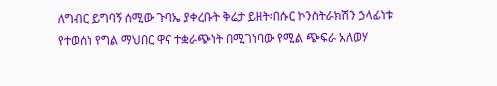ለግብር ይግባኝ ሰሚው ጉባኤ ያቀረቡት ቅሬታ ይዘት፡በሱር ኮንስትራክሽን ኃላፊነቱ የተወሰነ የግል ማህበር ዋና ተቋራጭነት በሚገነባው የሚል ጭፍራ አለወሃ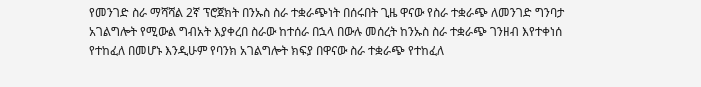የመንገድ ስራ ማሻሻል 2ኛ ፕሮጀክት በንኡስ ስራ ተቋራጭነት በሰሩበት ጊዜ ዋናው የስራ ተቋራጭ ለመንገድ ግንባታ አገልግሎት የሚውል ግብአት እያቀረበ ስራው ከተሰራ በኋላ በውሉ መሰረት ከንኡስ ስራ ተቋራጭ ገንዘብ እየተቀነሰ የተከፈለ በመሆኑ እንዲሁም የባንክ አገልግሎት ክፍያ በዋናው ስራ ተቋራጭ የተከፈለ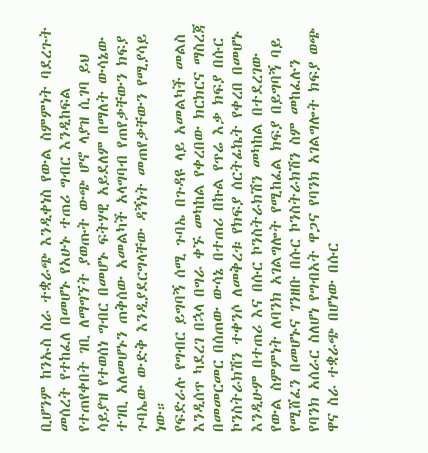ቢሆንም ከንኡስ ስራ ተቋራጭ እንዲቀነስ የውል ስምምነት ባደረጉት መሰረት የተከፈለ በመሆኑ የአሁኑ ተጠሪ ግብር እንዲከፍል የተጠየቀበት ገቢ ለማግኘት ያወጡት ውጭ ሆኖ ላያዝ ሲገባ ይህ ሳይያዝ የተወሰነ ግብር በመሆኑ ፍትሃዊ አይደለም በማለት ውሳኔው ተገቢ አለመሆኑን ጠቅሰው አመልካች አላግባብ የጠየቃቸውን ክፍያ ጉባኤው ውድቅ እንዲያደርግላቸው ዳኝነት መጠየቃቸውን የሚያሳይ ነው።
የፍድራሉ የግብር ይግባኝ ሰሚ ጉባኤ በጉዳዩ ላይ አመልካች መልስ እንዲሰጥ ካደረገ በኋላ በግራ ቀኙ መካከል የቀረበው ክርክርና ማስረጃ በመመርመር በሰጠው ውሳኔ በተጠሪ በኩል የጥሬ እቃ ክፍያ በሱር ኮንስትራክሽን ተቀንሶ ለመቅረቱ የክፍያ ሰርትፊኬት የቀረበ በመሆኑ እንዲሁም በተጠሪ እና በሱር ኮንስትራክሽን መካከል በተደረገው የውል ስምምነት ለባንክ አገልግሎት የሚከፈል ክፍያ በይግባኝ ባይ የሚሸፈን በመሆኑና ገንዘቡ በሱር ኮንስትራክሽን ስም መከፈሉን የባንክ አሰራር ስለሆነ የግብአት ዋጋና የባንክ አገልግሎት ክፍያ ወጭ ዋና ስራ ተቋራጭ በሆነው በሱር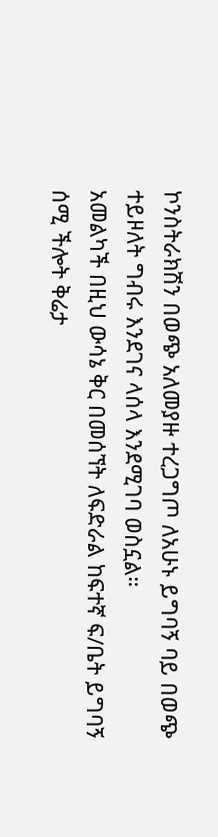ኮንስትራክሽን በወጭ አለመያዙ ተረጋግጦ ለአሁኑ ይግባኝ ባይ በወጭ ተይዞለት ግብሩ እንደገና ላሰላ እንደሚገባ ወስኗል።
አመልካች በዚህ ውሳኔ ቅር በመሰኘት ለፍድራል ከፍተኛ ፍ/ቤት ይግባኝ ሰሚ ችሎት ቅሬታ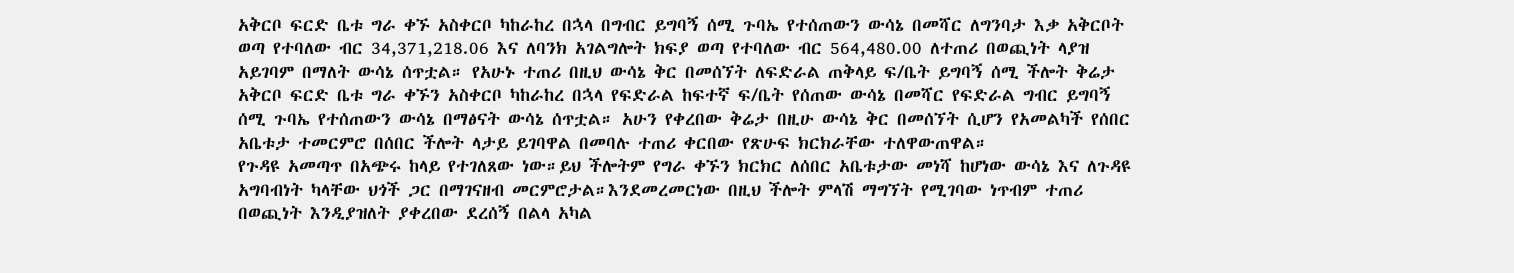አቅርቦ ፍርድ ቤቱ ግራ ቀኙ አስቀርቦ ካከራከረ በኋላ በግብር ይግባኝ ሰሚ ጉባኤ የተሰጠውን ውሳኔ በመሻር ለግንባታ እቃ አቅርቦት ወጣ የተባለው ብር 34,371,218.06 እና ለባንክ አገልግሎት ክፍያ ወጣ የተባለው ብር 564,480.00 ለተጠሪ በወጪነት ላያዝ አይገባም በማለት ውሳኔ ሰጥቷል። የአሁኑ ተጠሪ በዚህ ውሳኔ ቅር በመሰኘት ለፍድራል ጠቅላይ ፍ/ቤት ይግባኝ ሰሚ ችሎት ቅሬታ አቅርቦ ፍርድ ቤቱ ግራ ቀኙን አስቀርቦ ካከራከረ በኋላ የፍድራል ከፍተኛ ፍ/ቤት የሰጠው ውሳኔ በመሻር የፍድራል ግብር ይግባኝ ሰሚ ጉባኤ የተሰጠውን ውሳኔ በማፅናት ውሳኔ ሰጥቷል። አሁን የቀረበው ቅሬታ በዚሁ ውሳኔ ቅር በመሰኘት ሲሆን የአመልካች የሰበር አቤቱታ ተመርምሮ በሰበር ችሎት ላታይ ይገባዋል በመባሉ ተጠሪ ቀርበው የጽሁፍ ክርክራቸው ተለዋውጠዋል።
የጉዳዩ አመጣጥ በአጭሩ ከላይ የተገለጸው ነው።ይህ ችሎትም የግራ ቀኙን ክርክር ለሰበር አቤቱታው መነሻ ከሆነው ውሳኔ እና ለጉዳዩ አግባብነት ካላቸው ህጎች ጋር በማገናዘብ መርምሮታል።እንደመረመርነው በዚህ ችሎት ምላሽ ማግኘት የሚገባው ነጥብም ተጠሪ በወጪነት እንዲያዝለት ያቀረበው ደረሰኝ በልላ አካል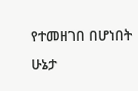የተመዘገበ በሆነበት ሁኔታ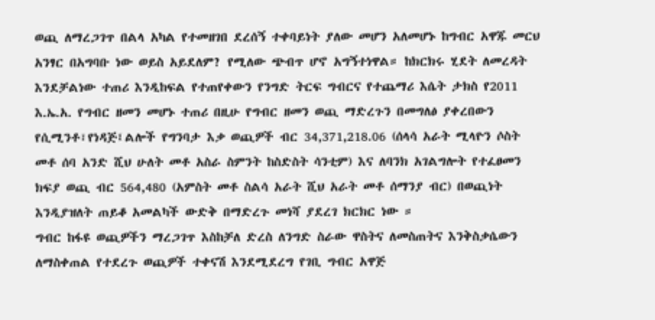ወጪ ለማረጋገጥ በልላ አካል የተመዘገበ ደረሰኝ ተቀባይነት ያለው መሆን አለመሆኑ ከግብር አዋጁ መርህ አንፃር በአግባቡ ነው ወይስ አይደለም? የሚለው ጭብጥ ሆኖ አግኝተነዋል። ከክርክሩ ሂደት ለመረዳት እንደቻልነው ተጠሪ እንዲከፍል የተጠየቀውን የንግድ ትርፍ ግብርና የተጨማሪ እሴት ታክስ የ2011 እ.ኤ.አ. የግብር ዘመን መሆኑ ተጠሪ በዚሁ የግብር ዘመን ወጪ ማድረጉን በመግለፅ ያቀረበውን የሲሚንቶ፣የነዳጅ፤ልሎች የግንባታ እቃ ወጪዎች ብር 34,371,218.06 (ሰላሳ አራት ሚላዮን ሶስት መቶ ሰባ አንድ ሺህ ሁለት መቶ አስራ ስምንት ከስድስት ሳንቲም) እና ለባንክ አገልግሎት የተፈፀመን ክፍያ ወጪ ብር 564,480 (አምስት መቶ ስልሳ አራት ሺህ አራት መቶ ሰማንያ ብር) በወጪነት እንዲያዝለት ጠይቆ አመልካች ውድቅ በማድረጉ መነሻ ያደረገ ክርክር ነው ።
ግብር ከፋዩ ወጪዎችን ማረጋገጥ እስከቻለ ድረስ ለንግድ ስራው ዋስትና ለመስጠትና እንቅስቃሴውን ለማስቀጠል የተደረጉ ወጪዎች ተቀናሽ እንደሚደረግ የገቢ ግብር አዋጅ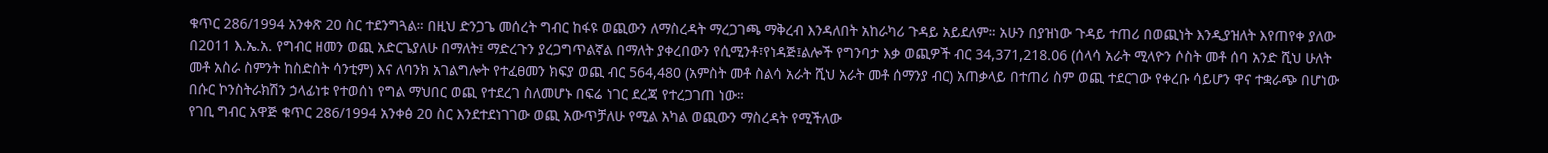ቁጥር 286/1994 አንቀጽ 20 ስር ተደንግጓል። በዚህ ድንጋጌ መሰረት ግብር ከፋዩ ወጪውን ለማስረዳት ማረጋገጫ ማቅረብ እንዳለበት አከራካሪ ጉዳይ አይደለም። አሁን በያዝነው ጉዳይ ተጠሪ በወጪነት እንዲያዝለት እየጠየቀ ያለው በ2011 እ.ኤ.አ. የግብር ዘመን ወጪ አድርጌያለሁ በማለት፤ ማድረጉን ያረጋግጥልኛል በማለት ያቀረበውን የሲሚንቶ፣የነዳጅ፤ልሎች የግንባታ እቃ ወጪዎች ብር 34,371,218.06 (ሰላሳ አራት ሚላዮን ሶስት መቶ ሰባ አንድ ሺህ ሁለት መቶ አስራ ስምንት ከስድስት ሳንቲም) እና ለባንክ አገልግሎት የተፈፀመን ክፍያ ወጪ ብር 564,480 (አምስት መቶ ስልሳ አራት ሺህ አራት መቶ ሰማንያ ብር) አጠቃላይ በተጠሪ ስም ወጪ ተደርገው የቀረቡ ሳይሆን ዋና ተቋራጭ በሆነው በሱር ኮንስትራክሽን ኃላፊነቱ የተወሰነ የግል ማህበር ወጪ የተደረገ ስለመሆኑ በፍሬ ነገር ደረጃ የተረጋገጠ ነው።
የገቢ ግብር አዋጅ ቁጥር 286/1994 አንቀፅ 20 ስር እንደተደነገገው ወጪ አውጥቻለሁ የሚል አካል ወጪውን ማስረዳት የሚችለው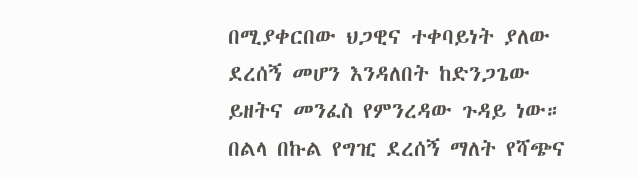በሚያቀርበው ህጋዊና ተቀባይነት ያለው ደረሰኝ መሆን እንዳለበት ከድንጋጌው ይዘትና መንፈስ የምንረዳው ጉዳይ ነው። በልላ በኩል የግዢ ደረሰኝ ማለት የሻጭና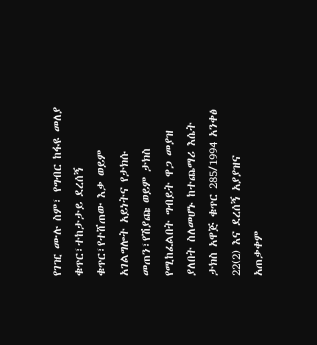የገዢ ሙሉ ስም፣ የግብር ከፋዩ መለያ ቁጥር፣ተከታታይ ደረሰኝ ቁጥር፣የተሸጠው እቃ ወይም አገልግሎት አይነትና የታክሱ መጠን፣የሽያጩ ወይም ታክስ የሚከፈልበት ግብይት ዋጋ መያዝ ያለበት ስለመሆኑ ከተጨማሪ እሴት ታክስ አዋጅ ቁጥር 285/1994 አንቀፅ 22(2) እና ደረሰኝ አያያዝና አጠቃቀም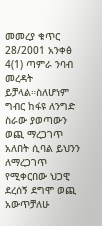መመረያ ቁጥር 28/2001 አንቀፅ 4(1) ጣምራ ንባብ መረዳት ይቻላል።ስለሆነም ግብር ከፋዩ ለንግድ ስራው ያወጣውን ወጪ ማረጋገጥ አለበት ሲባል ይህንን ለማረጋገጥ የሚቀርበው ህጋዊ ደረሰኝ ደግሞ ወጪ አውጥቻለሁ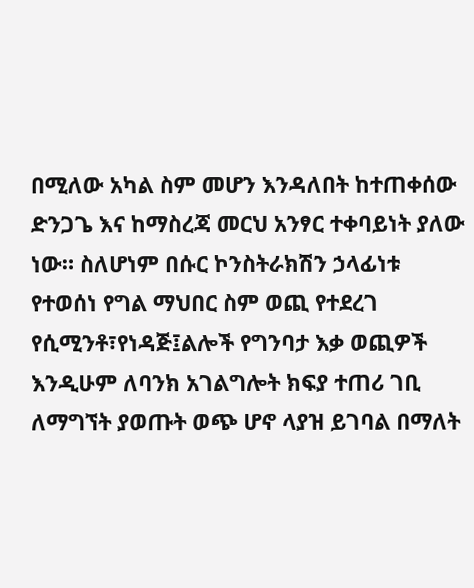በሚለው አካል ስም መሆን እንዳለበት ከተጠቀሰው ድንጋጌ እና ከማስረጃ መርህ አንፃር ተቀባይነት ያለው ነው። ስለሆነም በሱር ኮንስትራክሽን ኃላፊነቱ የተወሰነ የግል ማህበር ስም ወጪ የተደረገ የሲሚንቶ፣የነዳጅ፤ልሎች የግንባታ እቃ ወጪዎች እንዲሁም ለባንክ አገልግሎት ክፍያ ተጠሪ ገቢ ለማግኘት ያወጡት ወጭ ሆኖ ላያዝ ይገባል በማለት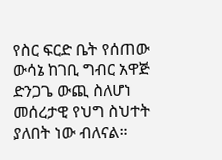የስር ፍርድ ቤት የሰጠው ውሳኔ ከገቢ ግብር አዋጅ ድንጋጌ ውጪ ስለሆነ መሰረታዊ የህግ ስህተት ያለበት ነው ብለናል።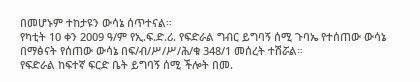በመሆኑም ተከታዩን ውሳኔ ሰጥተናል።
የካቲት 10 ቀን 2009 ዓ/ም የኢ.ፍ.ድ.ሪ. የፍድራል ግብር ይግባኝ ሰሚ ጉባኤ የተሰጠው ውሳኔ በማፅናት የሰጠው ውሳኔ በፍ/ብ/ሥ/ሥ/ሕ/ቁ 348/1 መሰረት ተሽሯል።
የፍድራል ከፍተኛ ፍርድ ቤት ይግባኝ ሰሚ ችሎት በመ.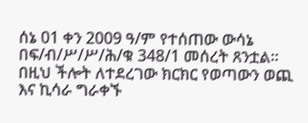ሰኔ 01 ቀን 2009 ዓ/ም የተሰጠው ውሳኔ በፍ/ብ/ሥ/ሥ/ሕ/ቁ 348/1 መሰረት ጸንቷል።
በዚህ ችሎት ለተደረገው ክርክር የወጣውን ወጪ እና ኪሳራ ግራቀኙ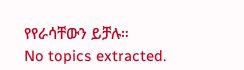የየራሳቸውን ይቻሉ።
No topics extracted.